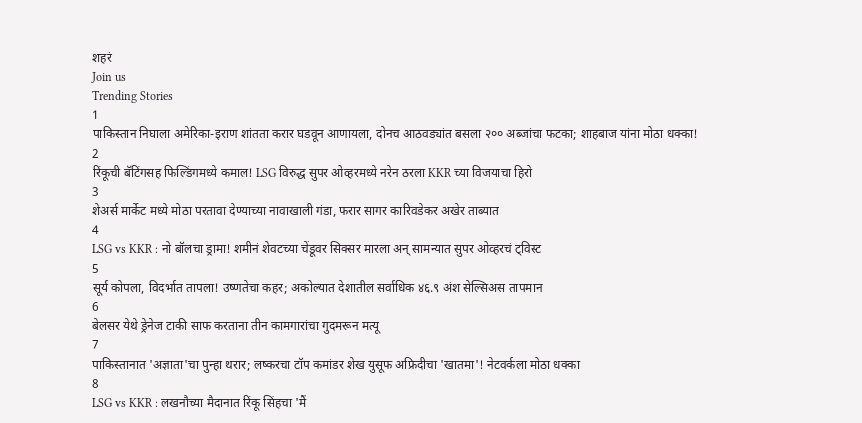शहरं
Join us
Trending Stories
1
पाकिस्तान निघाला अमेरिका-इराण शांतता करार घडवून आणायला, दोनच आठवड्यांत बसला २०० अब्जांचा फटका; शाहबाज यांना मोठा धक्का!
2
रिंकूची बॅटिंगसह फिल्डिंगमध्ये कमाल! LSG विरुद्ध सुपर ओव्हरमध्ये नरेन ठरला KKR च्या विजयाचा हिरो
3
शेअर्स मार्केट मध्ये मोठा परतावा देण्याच्या नावाखाली गंडा, फरार सागर कारिवडेकर अखेर ताब्यात
4
LSG vs KKR : नो बॉलचा ड्रामा! शमीनं शेवटच्या चेंडूवर सिक्सर मारला अन् सामन्यात सुपर ओव्हरचं ट्विस्ट
5
सूर्य कोपला, विदर्भात तापला! उष्णतेचा कहर; अकोल्यात देशातील सर्वाधिक ४६.९ अंश सेल्सिअस तापमान
6
बेलसर येथे ड्रेनेज टाकी साफ करताना तीन कामगारांचा गुदमरून मत्यू
7
पाकिस्तानात 'अज्ञाता'चा पुन्हा थरार; लष्करचा टॉप कमांडर शेख युसूफ अफ्रिदीचा 'खातमा'! नेटवर्कला मोठा धक्का
8
LSG vs KKR : लखनौच्या मैदानात रिंकू सिंहचा 'मैं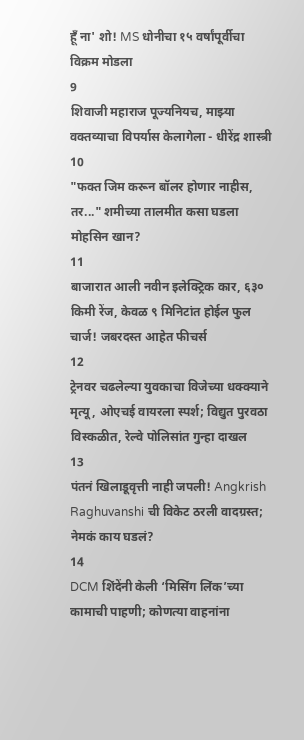हूँ ना' शो! MS धोनीचा १५ वर्षांपूर्वीचा विक्रम मोडला
9
शिवाजी महाराज पूज्यनियच, माझ्या वक्तव्याचा विपर्यास केलागेला - धीरेंद्र शास्त्री
10
"फक्त जिम करून बॉलर होणार नाहीस, तर..." शमीच्या तालमीत कसा घडला मोहसिन खान?
11
बाजारात आली नवीन इलेक्ट्रिक कार, ६३० किमी रेंज, केवळ ९ मिनिटांत होईल फुल चार्ज! जबरदस्त आहेत फीचर्स
12
ट्रेनवर चढलेल्या युवकाचा विजेच्या धक्क्याने मृत्यू, ओएचई वायरला स्पर्श; विद्युत पुरवठा विस्कळीत, रेल्वे पोलिसांत गुन्हा दाखल
13
पंतनं खिलाडूवृत्ती नाही जपली! Angkrish Raghuvanshi ची विकेट ठरली वादग्रस्त; नेमकं काय घडलं?
14
DCM शिंदेंनी केली ‘मिसिंग लिंक’च्या कामाची पाहणी; कोणत्या वाहनांना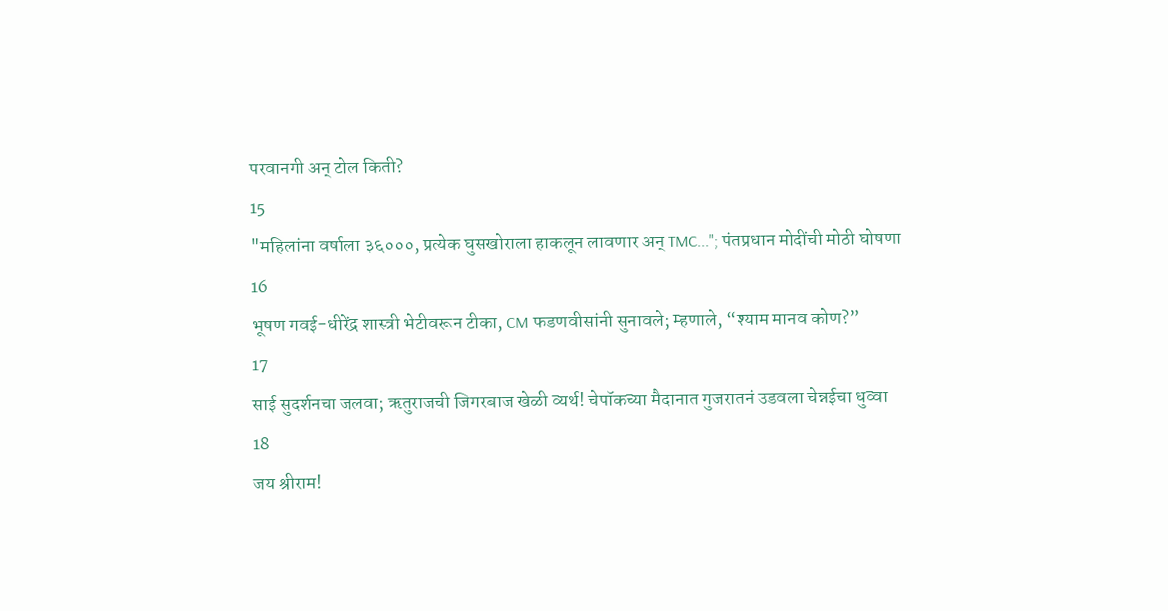परवानगी अन् टोल किती?
15
"महिलांना वर्षाला ३६०००, प्रत्येक घुसखोराला हाकलून लावणार अन् TMC..."; पंतप्रधान मोदींची मोठी घोषणा
16
भूषण गवई-धीरेंद्र शास्त्री भेटीवरून टीका, CM फडणवीसांनी सुनावले; म्हणाले, “श्याम मानव कोण?”
17
साई सुदर्शनचा जलवा; ऋतुराजची जिगरबाज खेळी व्यर्थ! चेपॉकच्या मैदानात गुजरातनं उडवला चेन्नईचा धुव्वा
18
जय श्रीराम!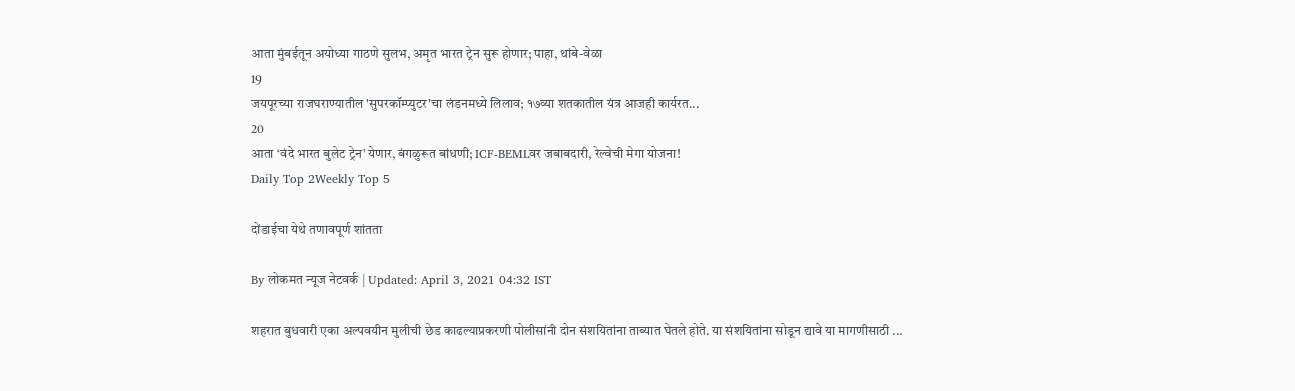आता मुंबईतून अयोध्या गाठणे सुलभ, अमृत भारत ट्रेन सुरू होणार; पाहा, थांबे-वेळा
19
जयपूरच्या राजघराण्यातील 'सुपरकॉम्प्युटर'चा लंडनमध्ये लिलाव; १७व्या शतकातील यंत्र आजही कार्यरत...
20
आता ‘वंदे भारत बुलेट ट्रेन’ येणार, बंगळुरूत बांधणी; ICF-BEMLवर जबाबदारी, रेल्वेची मेगा योजना!
Daily Top 2Weekly Top 5

दोंडाईचा येथे तणावपूर्ण शांतता

By लोकमत न्यूज नेटवर्क | Updated: April 3, 2021 04:32 IST

शहरात बुधवारी एका अल्पवयीन मुलीची छेड काढल्याप्रकरणी पोलीसांनी दोन संशयितांना ताब्यात घेतले होते. या संशयितांना सोडून द्यावे या मागणीसाठी ...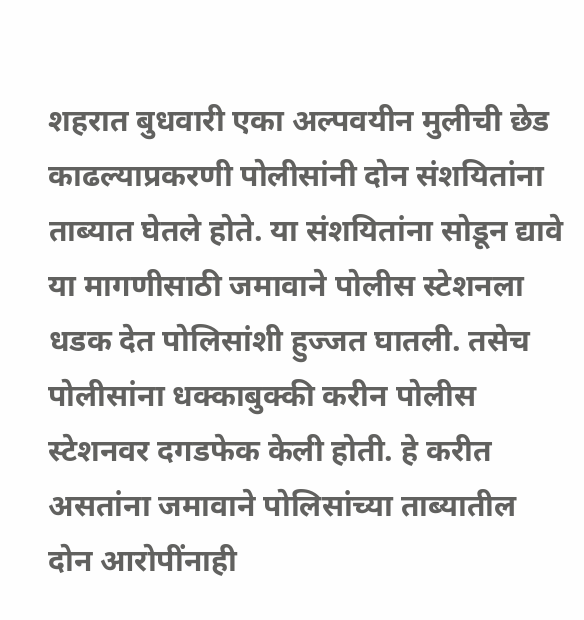शहरात बुधवारी एका अल्पवयीन मुलीची छेड काढल्याप्रकरणी पोलीसांनी दोन संशयितांना ताब्यात घेतले होते. या संशयितांना सोडून द्यावे या मागणीसाठी जमावाने पोलीस स्टेशनला धडक देत पोलिसांशी हुज्जत घातली. तसेच पोलीसांना धक्काबुक्की करीन पोलीस स्टेशनवर दगडफेक केली होती. हे करीत असतांना जमावाने पोलिसांच्या ताब्यातील दोन आरोपींनाही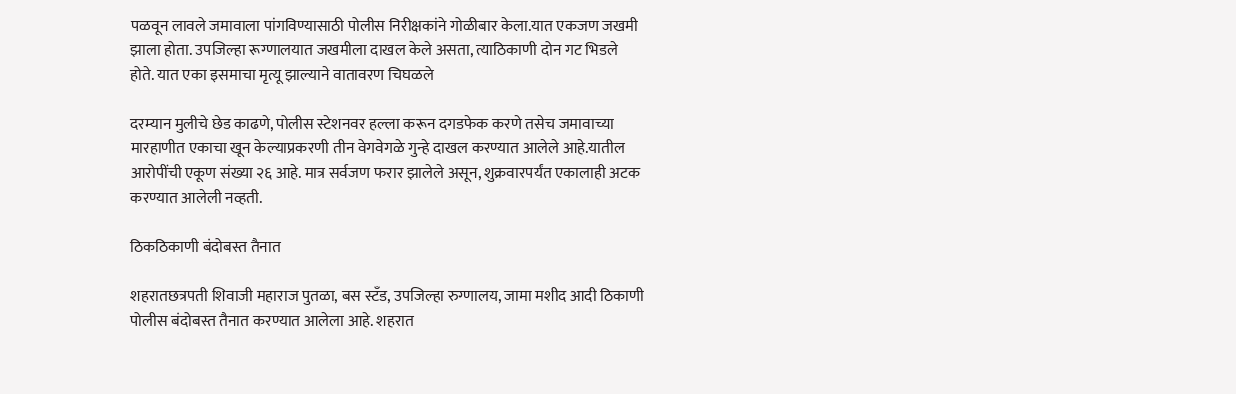पळवून लावले जमावाला पांगविण्यासाठी पोलीस निरीक्षकांने गोळीबार केला.यात एकजण जखमी झाला होता. उपजिल्हा रूग्णालयात जखमीला दाखल केले असता, त्याठिकाणी दोन गट भिडले होते. यात एका इसमाचा मृत्यू झाल्याने वातावरण चिघळले

दरम्यान मुलीचे छेड काढणे, पोलीस स्टेशनवर हल्ला करून दगडफेक करणे तसेच जमावाच्या मारहाणीत एकाचा खून केल्याप्रकरणी तीन वेगवेगळे गुन्हे दाखल करण्यात आलेले आहे.यातील आरोपींची एकूण संख्या २६ आहे. मात्र सर्वजण फरार झालेले असून, शुक्रवारपर्यंत एकालाही अटक करण्यात आलेली नव्हती.

ठिकठिकाणी बंदोबस्त तैनात

शहरातछत्रपती शिवाजी महाराज पुतळा, बस स्टँड, उपजिल्हा रुग्णालय, जामा मशीद आदी ठिकाणी पोलीस बंदोबस्त तैनात करण्यात आलेला आहे. शहरात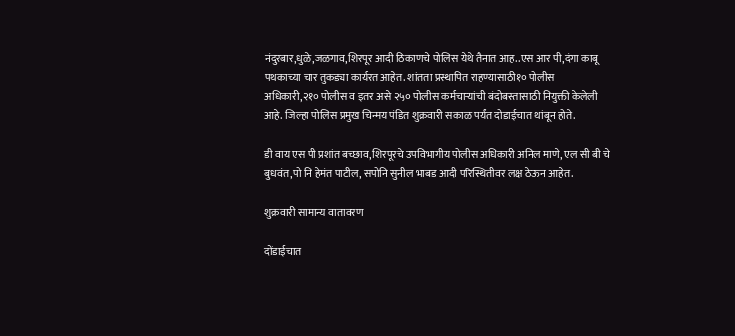नंदुरबार,धुळे,जळगाव,शिरपूर आदी ठिकाणचे पोलिस येथे तैनात आह..एस आर पी,दंगा काबू पथकाच्या चार तुकड्या कार्यरत आहेत. शांतता प्रस्थापित राहण्यासाठी१० पोलीस अधिकारी,२१० पोलीस व इतर असे २५० पोलीस कर्मचाऱ्यांची बंदोबस्तासाठी नियुक्ती केलेली आहे. जिल्हा पोलिस प्रमुख चिन्मय पंडित शुक्रवारी सकाळ पर्यंत दोडाईचात थांबून होते.

डी वाय एस पी प्रशांत बच्छाव,शिरपूरचे उपविभागीय पोलीस अधिकारी अनिल माणे, एल सी बी चे बुधवंत,पो नि हेमंत पाटील, सपोनि सुनील भाबड आदी परिस्थितीवर लक्ष ठेऊन आहेत.

शुक्रवारी सामान्य वातावरण

दोंडाईचात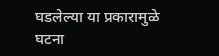घडलेल्या या प्रकारामुळे घटना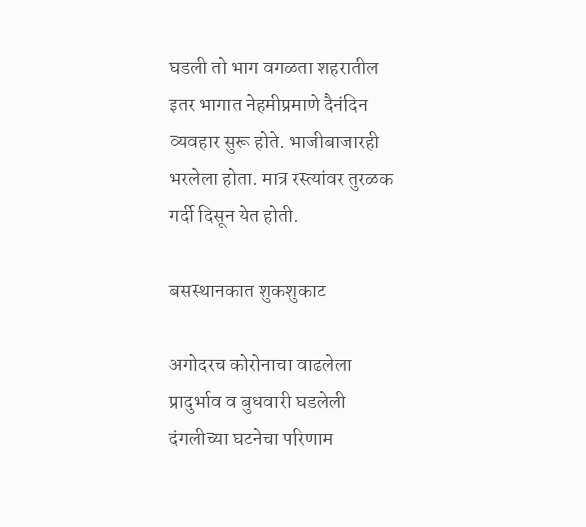घडली तो भाग वगळता शहरातील इतर भागात नेहमीप्रमाणे दैनंदिन व्यवहार सुरू होते. भाजीबाजारही भरलेला होता. मात्र रस्त्यांवर तुरळक गर्दी दिसून येत होती.

बसस्थानकात शुकशुकाट

अगोदरच कोरोनाचा वाढलेला प्रादुर्भाव व बुधवारी घडलेली दंगलीच्या घटनेचा परिणाम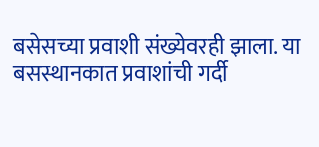बसेसच्या प्रवाशी संख्येवरही झाला. या बसस्थानकात प्रवाशांची गर्दी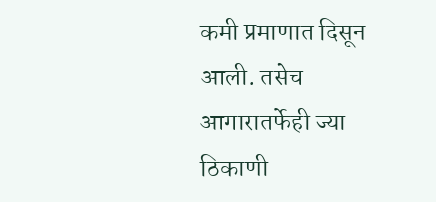कमी प्रमाणात दिसून आली. तसेच आगारातर्फेही ज्या ठिकाणी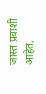जास्त प्रवाशी आहेत,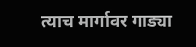त्याच मार्गावर गाड्या